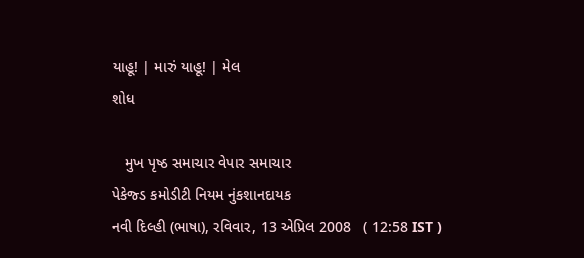યાહૂ! | મારું યાહૂ! | મેલ
શોધ

   મુખ પૃષ્ઠ સમાચાર વેપાર સમાચાર
પેકેજ્ડ કમોડીટી નિયમ નુંકશાનદાયક
નવી દિલ્હી (ભાષા), રવિવાર, 13 એપ્રિલ 2008   ( 12:58 IST )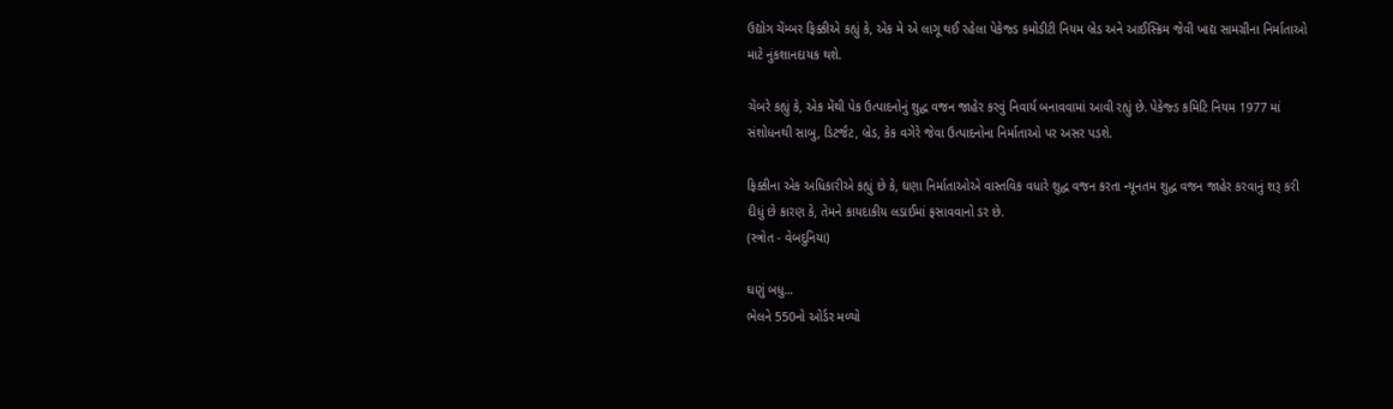ઉદ્યોગ ચેંમ્બર ફિક્કીએ કહ્યું કે, એક મે એ લાગૂ થઈ રહેલા પેકેજ્ડ કમોડીટી નિયમ બ્રેડ અને આઈસ્ક્રિમ જેવી ખાદ્ય સામગ્રીના નિર્માતાઓ માટે નુંકશાનદાયક થશે.

ચેંબરે કહ્યું કે, એક મેંથી પેક ઉત્પાદનોનું શુદ્ધ વજન જાહેર કરવું નિવાર્ય બનાવવામાં આવી રહ્યું છે. પેકેજ્ડ કમિટિ નિયમ 1977 માં સંશોધનથી સાબુ, ડિટર્જંટ, બ્રેડ, કેક વગેરે જેવા ઉત્પાદનોના નિર્માતાઓ પર અસર પડશે.

ફિક્કીના એક અધિકારીએ કહ્યું છે કે, ઘણા નિર્માતાઓએ વાસ્તવિક વધારે શુદ્ધ વજન કરતા ન્યૂનતમ શુદ્ધ વજન જાહેર કરવાનું શરૂ કરી દીધું છે કારણ કે, તેમને કાયદાકીય લડાઈમાં ફસાવવાનો ડર છે.
(સ્ત્રોત - વેબદુનિયા)

ઘણું બધુ...
ભેલને 550નો ઓર્ડર મળ્યો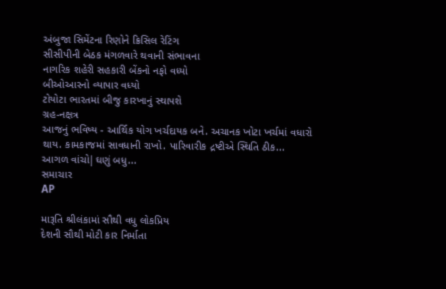અંબુજા સિમેંટના રિણોને ક્રિસિલ રેટિંગ
સીસીપીની બેઠક મંગળવારે થવાની સંભાવના
નાગરિક શહેરી સહકારી બેંકનો નફો વધ્યો
બીઓઆરનો વ્યાપાર વધ્યો
ટોયોટા ભારતમાં બીજુ કારખાનું સ્થાપશે
ગ્રહ-નક્ષત્ર
આજનું ભવિષ્ય - આર્થિક યોગ ખર્ચદાયક બને. અચાનક ખોટા ખર્ચમાં વધારો થાય. કામકાજમાં સાવધાની રાખો. પારિવારીક દ્રષ્ટીએ સ્થિતિ ઠીક...
આગળ વાંચો|ઘણું બધુ...
સમાચાર
AP

મારૂતિ શ્રીલંકામાં સૌથી વધુ લોકપ્રિય
દેશની સૌથી મોટી કાર નિર્માતા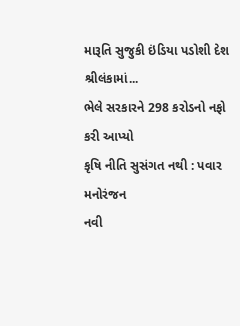મારૂતિ સુજુકી ઇંડિયા પડોશી દેશ શ્રીલંકામાં...
ભેલે સરકારને 298 કરોડનો નફો કરી આપ્યો
કૃષિ નીતિ સુસંગત નથી : પવાર
મનોરંજન
નવી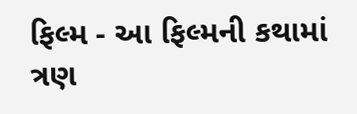ફિલ્મ - આ ફિલ્મની કથામાં ત્રણ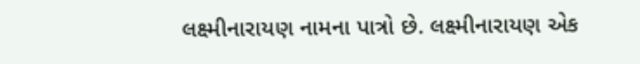લક્ષ્મીનારાયણ નામના પાત્રો છે. લક્ષ્મીનારાયણ એક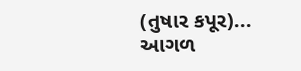(તુષાર કપૂર)...
આગળ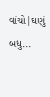વાંચો|ઘણું બધુ...